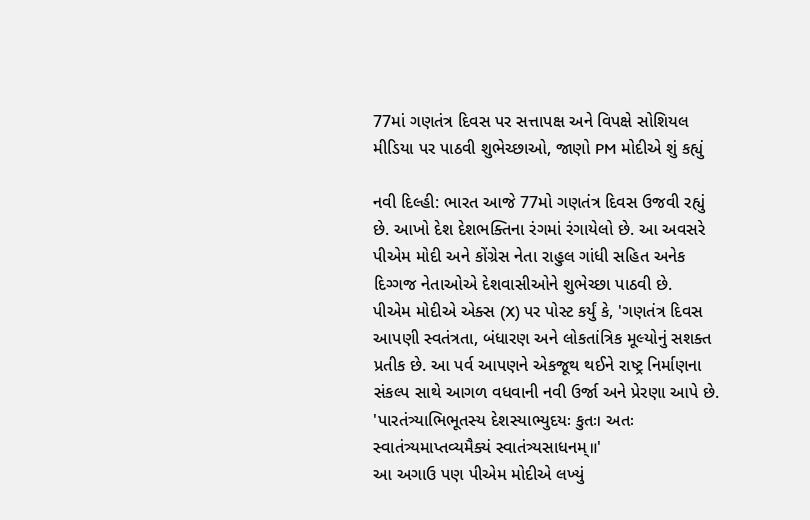77માં ગણતંત્ર દિવસ પર સત્તાપક્ષ અને વિપક્ષે સોશિયલ મીડિયા પર પાઠવી શુભેચ્છાઓ, જાણો PM મોદીએ શું કહ્યું

નવી દિલ્હી: ભારત આજે 77મો ગણતંત્ર દિવસ ઉજવી રહ્યું છે. આખો દેશ દેશભક્તિના રંગમાં રંગાયેલો છે. આ અવસરે પીએમ મોદી અને કોંગ્રેસ નેતા રાહુલ ગાંધી સહિત અનેક દિગ્ગજ નેતાઓએ દેશવાસીઓને શુભેચ્છા પાઠવી છે.
પીએમ મોદીએ એક્સ (X) પર પોસ્ટ કર્યું કે, 'ગણતંત્ર દિવસ આપણી સ્વતંત્રતા, બંધારણ અને લોકતાંત્રિક મૂલ્યોનું સશક્ત પ્રતીક છે. આ પર્વ આપણને એકજૂથ થઈને રાષ્ટ્ર નિર્માણના સંકલ્પ સાથે આગળ વધવાની નવી ઉર્જા અને પ્રેરણા આપે છે.
'પારતંત્ર્યાભિભૂતસ્ય દેશસ્યાભ્યુદયઃ કુતઃ। અતઃ સ્વાતંત્ર્યમાપ્તવ્યમૈક્યં સ્વાતંત્ર્યસાધનમ્॥'
આ અગાઉ પણ પીએમ મોદીએ લખ્યું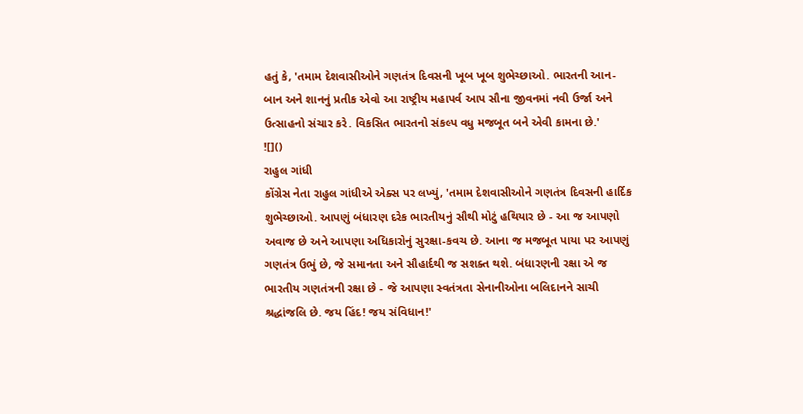હતું કે, 'તમામ દેશવાસીઓને ગણતંત્ર દિવસની ખૂબ ખૂબ શુભેચ્છાઓ. ભારતની આન-બાન અને શાનનું પ્રતીક એવો આ રાષ્ટ્રીય મહાપર્વ આપ સૌના જીવનમાં નવી ઉર્જા અને ઉત્સાહનો સંચાર કરે. વિકસિત ભારતનો સંકલ્પ વધુ મજબૂત બને એવી કામના છે.'
![]()
રાહુલ ગાંધી
કોંગ્રેસ નેતા રાહુલ ગાંધીએ એક્સ પર લખ્યું, 'તમામ દેશવાસીઓને ગણતંત્ર દિવસની હાર્દિક શુભેચ્છાઓ. આપણું બંધારણ દરેક ભારતીયનું સૌથી મોટું હથિયાર છે - આ જ આપણો અવાજ છે અને આપણા અધિકારોનું સુરક્ષા-કવચ છે. આના જ મજબૂત પાયા પર આપણું ગણતંત્ર ઉભું છે, જે સમાનતા અને સૌહાર્દથી જ સશક્ત થશે. બંધારણની રક્ષા એ જ ભારતીય ગણતંત્રની રક્ષા છે - જે આપણા સ્વતંત્રતા સેનાનીઓના બલિદાનને સાચી શ્રદ્ધાંજલિ છે. જય હિંદ! જય સંવિધાન!'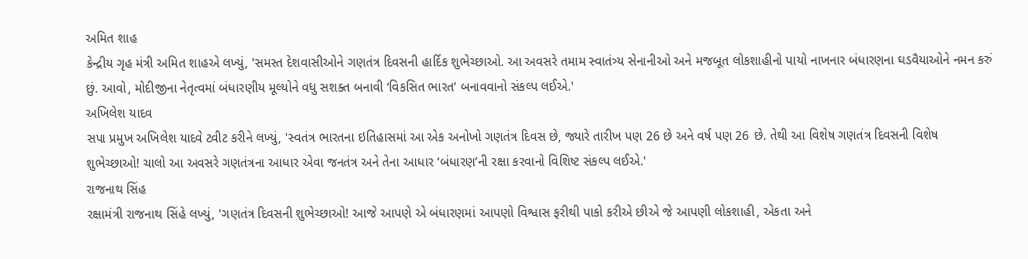અમિત શાહ
કેન્દ્રીય ગૃહ મંત્રી અમિત શાહએ લખ્યું, 'સમસ્ત દેશવાસીઓને ગણતંત્ર દિવસની હાર્દિક શુભેચ્છાઓ. આ અવસરે તમામ સ્વાતંત્ર્ય સેનાનીઓ અને મજબૂત લોકશાહીનો પાયો નાખનાર બંધારણના ઘડવૈયાઓને નમન કરું છું. આવો, મોદીજીના નેતૃત્વમાં બંધારણીય મૂલ્યોને વધુ સશક્ત બનાવી ‘વિકસિત ભારત’ બનાવવાનો સંકલ્પ લઈએ.'
અખિલેશ યાદવ
સપા પ્રમુખ અખિલેશ યાદવે ટ્વીટ કરીને લખ્યું, 'સ્વતંત્ર ભારતના ઇતિહાસમાં આ એક અનોખો ગણતંત્ર દિવસ છે, જ્યારે તારીખ પણ 26 છે અને વર્ષ પણ 26 છે. તેથી આ વિશેષ ગણતંત્ર દિવસની વિશેષ શુભેચ્છાઓ! ચાલો આ અવસરે ગણતંત્રના આધાર એવા જનતંત્ર અને તેના આધાર ‘બંધારણ’ની રક્ષા કરવાનો વિશિષ્ટ સંકલ્પ લઈએ.'
રાજનાથ સિંહ
રક્ષામંત્રી રાજનાથ સિંહે લખ્યું, 'ગણતંત્ર દિવસની શુભેચ્છાઓ! આજે આપણે એ બંધારણમાં આપણો વિશ્વાસ ફરીથી પાકો કરીએ છીએ જે આપણી લોકશાહી, એકતા અને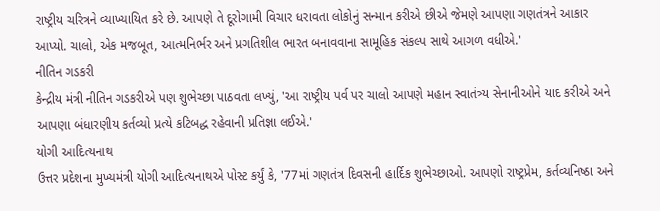રાષ્ટ્રીય ચરિત્રને વ્યાખ્યાયિત કરે છે. આપણે તે દૂરોગામી વિચાર ધરાવતા લોકોનું સન્માન કરીએ છીએ જેમણે આપણા ગણતંત્રને આકાર આપ્યો. ચાલો, એક મજબૂત, આત્મનિર્ભર અને પ્રગતિશીલ ભારત બનાવવાના સામૂહિક સંકલ્પ સાથે આગળ વધીએ.'
નીતિન ગડકરી
કેન્દ્રીય મંત્રી નીતિન ગડકરીએ પણ શુભેચ્છા પાઠવતા લખ્યું, 'આ રાષ્ટ્રીય પર્વ પર ચાલો આપણે મહાન સ્વાતંત્ર્ય સેનાનીઓને યાદ કરીએ અને આપણા બંધારણીય કર્તવ્યો પ્રત્યે કટિબદ્ધ રહેવાની પ્રતિજ્ઞા લઈએ.'
યોગી આદિત્યનાથ
ઉત્તર પ્રદેશના મુખ્યમંત્રી યોગી આદિત્યનાથએ પોસ્ટ કર્યું કે, '77માં ગણતંત્ર દિવસની હાર્દિક શુભેચ્છાઓ. આપણો રાષ્ટ્રપ્રેમ, કર્તવ્યનિષ્ઠા અને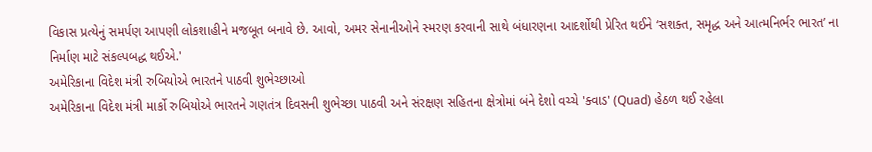વિકાસ પ્રત્યેનું સમર્પણ આપણી લોકશાહીને મજબૂત બનાવે છે. આવો, અમર સેનાનીઓને સ્મરણ કરવાની સાથે બંધારણના આદર્શોથી પ્રેરિત થઈને ‘સશક્ત, સમૃદ્ધ અને આત્મનિર્ભર ભારત’ ના નિર્માણ માટે સંકલ્પબદ્ધ થઈએ.'
અમેરિકાના વિદેશ મંત્રી રુબિયોએ ભારતને પાઠવી શુભેચ્છાઓ
અમેરિકાના વિદેશ મંત્રી માર્કો રુબિયોએ ભારતને ગણતંત્ર દિવસની શુભેચ્છા પાઠવી અને સંરક્ષણ સહિતના ક્ષેત્રોમાં બંને દેશો વચ્ચે 'ક્વાડ' (Quad) હેઠળ થઈ રહેલા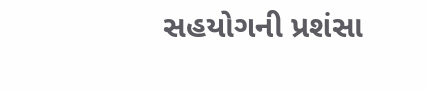સહયોગની પ્રશંસા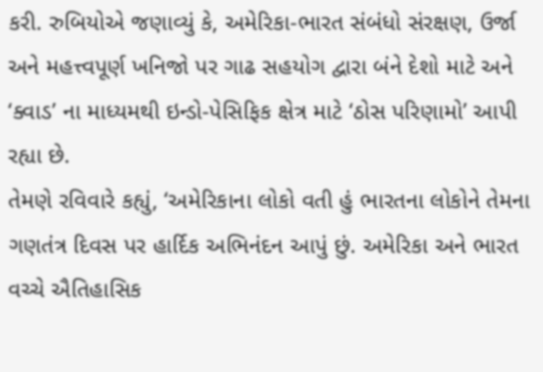કરી. રુબિયોએ જણાવ્યું કે, અમેરિકા-ભારત સંબંધો સંરક્ષણ, ઉર્જા અને મહત્ત્વપૂર્ણ ખનિજો પર ગાઢ સહયોગ દ્વારા બંને દેશો માટે અને ‘ક્વાડ’ ના માધ્યમથી ઇન્ડો-પેસિફિક ક્ષેત્ર માટે ‘ઠોસ પરિણામો’ આપી રહ્યા છે.
તેમણે રવિવારે કહ્યું, ‘અમેરિકાના લોકો વતી હું ભારતના લોકોને તેમના ગણતંત્ર દિવસ પર હાર્દિક અભિનંદન આપું છું. અમેરિકા અને ભારત વચ્ચે ઐતિહાસિક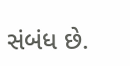સંબંધ છે.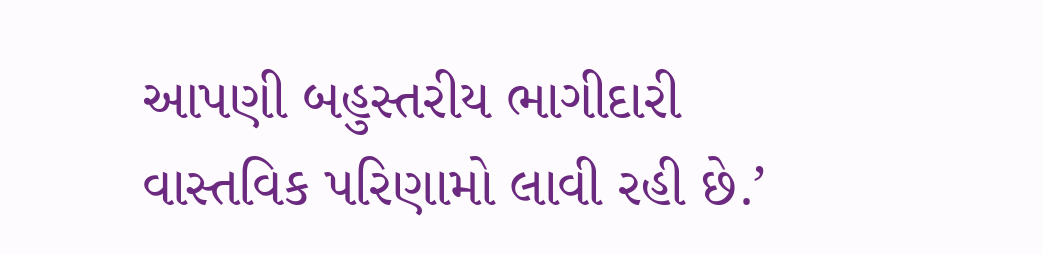આપણી બહુસ્તરીય ભાગીદારી વાસ્તવિક પરિણામો લાવી રહી છે.’